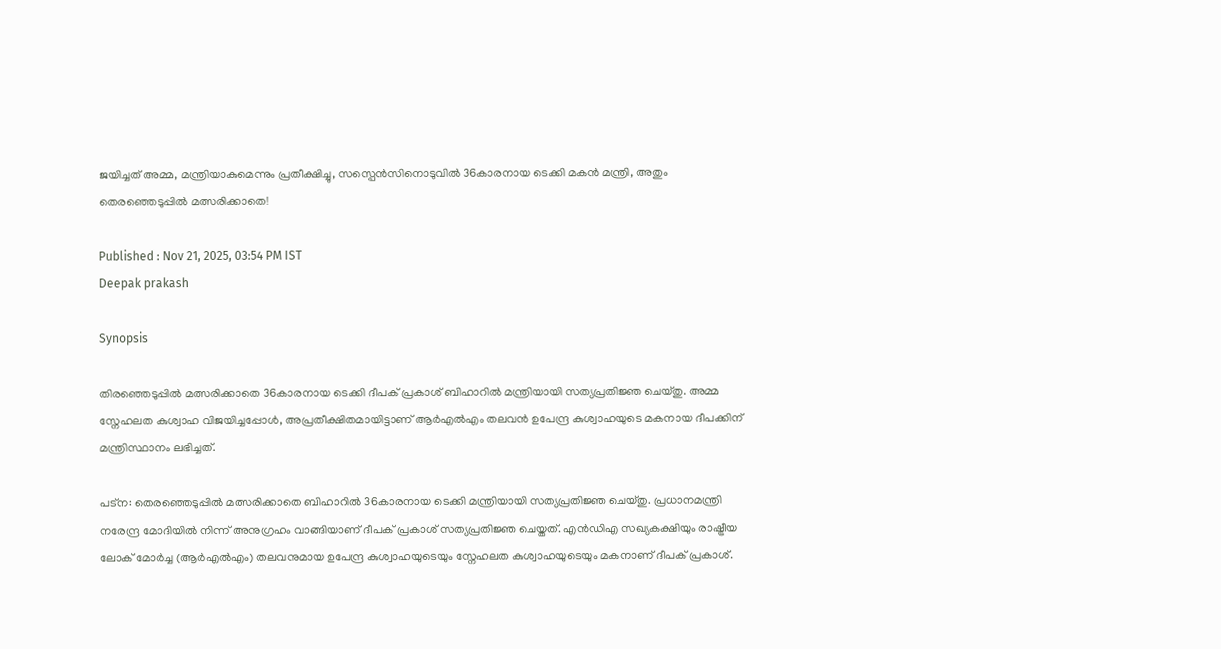ജയിച്ചത് അമ്മ, മന്ത്രിയാകുമെന്നും പ്രതീക്ഷിച്ചു, സസ്പെൻസിനൊടുവിൽ 36കാരനായ ടെക്കി മകൻ മന്ത്രി, അതും തെരഞ്ഞെടുപ്പിൽ മത്സരിക്കാതെ!

Published : Nov 21, 2025, 03:54 PM IST
Deepak prakash

Synopsis

തിരഞ്ഞെടുപ്പിൽ മത്സരിക്കാതെ 36കാരനായ ടെക്കി ദീപക് പ്രകാശ് ബിഹാറിൽ മന്ത്രിയായി സത്യപ്രതിജ്ഞ ചെയ്തു. അമ്മ സ്നേഹലത കുശ്വാഹ വിജയിച്ചപ്പോൾ, അപ്രതീക്ഷിതമായിട്ടാണ് ആർഎൽഎം തലവൻ ഉപേന്ദ്ര കുശ്വാഹയുടെ മകനായ ദീപക്കിന് മന്ത്രിസ്ഥാനം ലഭിച്ചത്.

പട്ന: തെരഞ്ഞെടുപ്പിൽ മത്സരിക്കാതെ ബിഹാറിൽ 36കാരനായ ടെക്കി മന്ത്രിയായി സത്യപ്രതിജ്ഞ ചെയ്തു. പ്രധാനമന്ത്രി നരേന്ദ്ര മോദിയിൽ നിന്ന് അനുഗ്രഹം വാങ്ങിയാണ് ദീപക് പ്രകാശ് സത്യപ്രതിജ്ഞ ചെയ്തത്. എൻഡിഎ സഖ്യകക്ഷിയും രാഷ്ട്രീയ ലോക് മോർച്ച (ആർഎൽഎം) തലവനുമായ ഉപേന്ദ്ര കുശ്വാഹയുടെയും സ്നേഹലത കുശ്വാഹയുടെയും മകനാണ് ദീപക് പ്രകാശ്.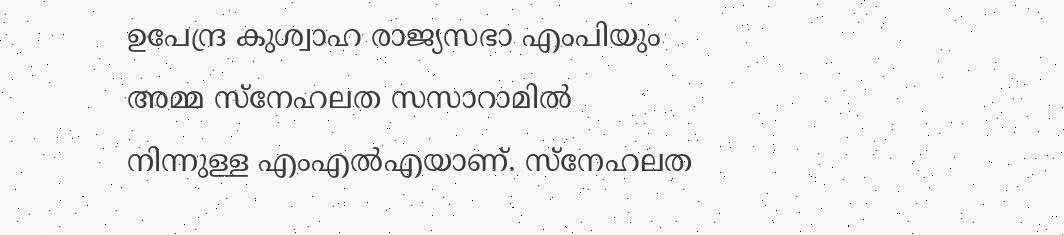ഉപേന്ദ്ര കുശ്വാഹ രാജ്യസഭാ എംപിയും അമ്മ സ്നേഹലത സസാറാമിൽ നിന്നുള്ള എംഎൽഎയാണ്. സ്നേഹലത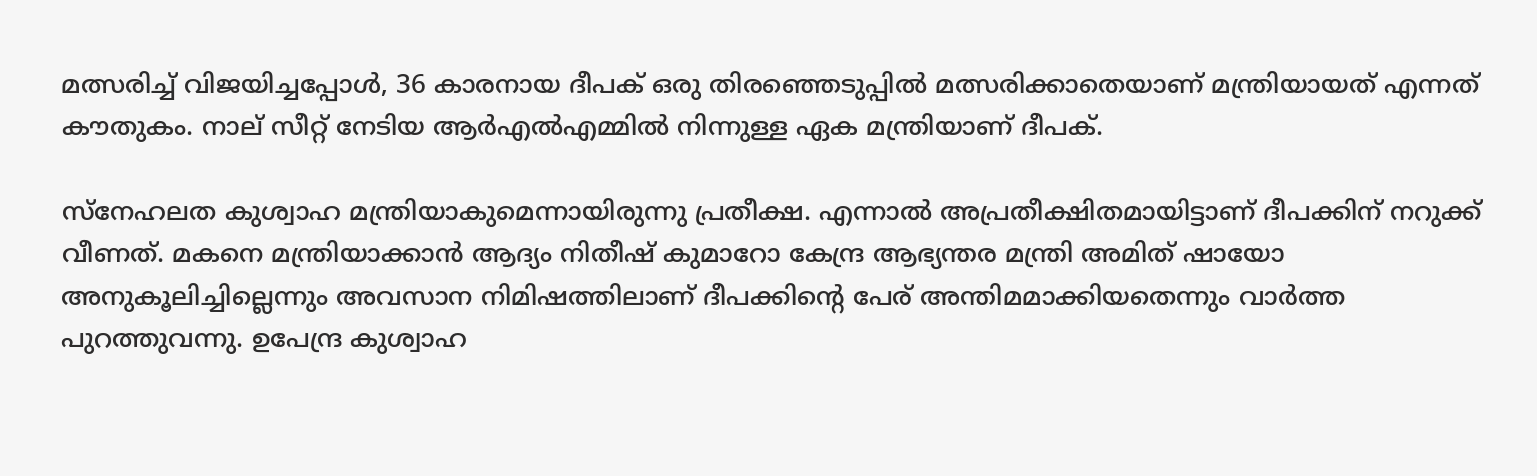മത്സരിച്ച് വിജയിച്ചപ്പോൾ, 36 കാരനായ ദീപക് ഒരു തിരഞ്ഞെടുപ്പിൽ മത്സരിക്കാതെയാണ് മന്ത്രിയായത് എന്നത് കൗതുകം. നാല് സീറ്റ് നേടിയ ആർ‌എൽ‌എമ്മിൽ നിന്നുള്ള ഏക മന്ത്രിയാണ് ദീപക്.

സ്നേഹലത കുശ്വാഹ മന്ത്രിയാകുമെന്നായിരുന്നു പ്രതീക്ഷ. എന്നാൽ അപ്രതീക്ഷിതമായിട്ടാണ് ദീപക്കിന് നറുക്ക് വീണത്. മകനെ മന്ത്രിയാക്കാൻ ആദ്യം നിതീഷ് കുമാറോ കേന്ദ്ര ആഭ്യന്തര മന്ത്രി അമിത് ഷായോ അനുകൂലിച്ചില്ലെന്നും അവസാന നിമിഷത്തിലാണ് ദീപക്കിന്റെ പേര് അന്തിമമാക്കിയതെന്നും വാർത്ത പുറത്തുവന്നു. ഉപേന്ദ്ര കുശ്വാഹ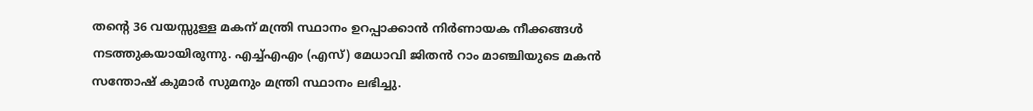തന്റെ 36 വയസ്സുള്ള മകന് മന്ത്രി സ്ഥാനം ഉറപ്പാക്കാൻ നിർണായക നീക്കങ്ങൾ നടത്തുകയായിരുന്നു. എച്ച്എഎം (എസ്) മേധാവി ജിതൻ റാം മാഞ്ചിയുടെ മകൻ സന്തോഷ് കുമാർ സുമനും മന്ത്രി സ്ഥാനം ലഭിച്ചു.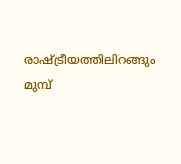രാഷ്ട്രീയത്തിലിറങ്ങും മുമ്പ്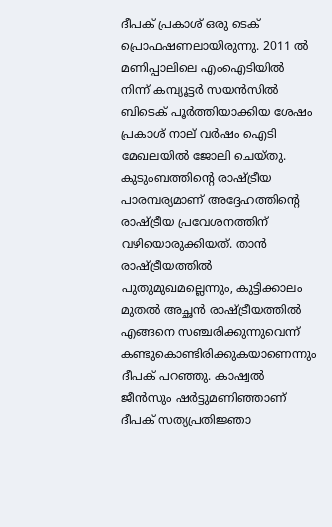ദീപക് പ്രകാശ് ഒരു ടെക് പ്രൊഫഷണലായിരുന്നു. 2011 ൽ മണിപ്പാലിലെ എംഐടിയിൽ നിന്ന് കമ്പ്യൂട്ടർ സയൻസിൽ ബിടെക് പൂർത്തിയാക്കിയ ശേഷം പ്രകാശ് നാല് വർഷം ഐടി മേഖലയിൽ ജോലി ചെയ്തു. കുടുംബത്തിന്റെ രാഷ്ട്രീയ പാരമ്പര്യമാണ് അദ്ദേഹത്തിന്റെ രാഷ്ട്രീയ പ്രവേശനത്തിന് വഴിയൊരുക്കിയത്. താൻ രാഷ്ട്രീയത്തിൽ പുതുമുഖമല്ലെന്നും, കുട്ടിക്കാലം മുതൽ അച്ഛൻ രാഷ്ട്രീയത്തിൽ എങ്ങനെ സഞ്ചരിക്കുന്നുവെന്ന് കണ്ടുകൊണ്ടിരിക്കുകയാണെന്നും ദീപക് പറഞ്ഞു. കാഷ്വൽ ജീൻസും ഷർട്ടുമണിഞ്ഞാണ് ദീപക് സത്യപ്രതിജ്ഞാ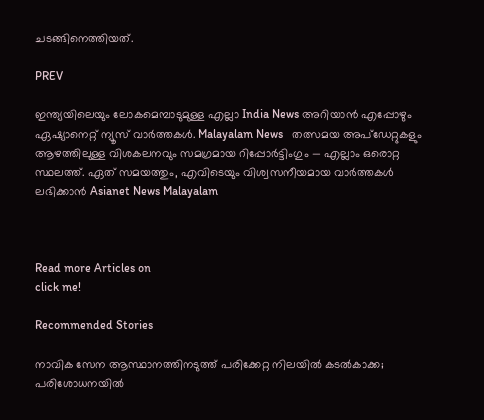ചടങ്ങിനെത്തിയത്.

PREV

ഇന്ത്യയിലെയും ലോകമെമ്പാടുമുള്ള എല്ലാ India News അറിയാൻ എപ്പോഴും ഏഷ്യാനെറ്റ് ന്യൂസ് വാർത്തകൾ. Malayalam News   തത്സമയ അപ്‌ഡേറ്റുകളും ആഴത്തിലുള്ള വിശകലനവും സമഗ്രമായ റിപ്പോർട്ടിംഗും — എല്ലാം ഒരൊറ്റ സ്ഥലത്ത്. ഏത് സമയത്തും, എവിടെയും വിശ്വസനീയമായ വാർത്തകൾ ലഭിക്കാൻ Asianet News Malayalam



Read more Articles on
click me!

Recommended Stories

നാവിക സേന ആസ്ഥാനത്തിനടുത്ത് പരിക്കേറ്റ നിലയിൽ കടൽകാക്ക; പരിശോധനയിൽ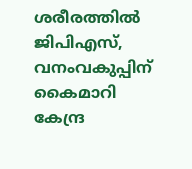ശരീരത്തിൽ ജിപിഎസ്, വനംവകുപ്പിന് കൈമാറി
കേന്ദ്ര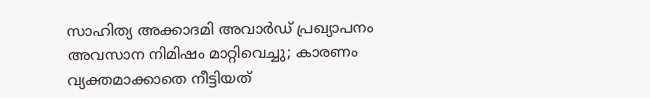സാഹിത്യ അക്കാദമി അവാര്‍ഡ് പ്രഖ്യാപനം അവസാന നിമിഷം മാറ്റിവെച്ചു; കാരണം വ്യക്തമാക്കാതെ നീട്ടിയത്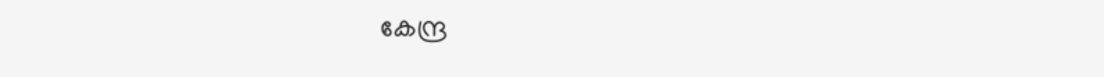കേന്ദ്ര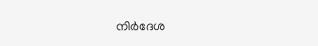നിര്‍ദേശ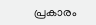പ്രകാരം